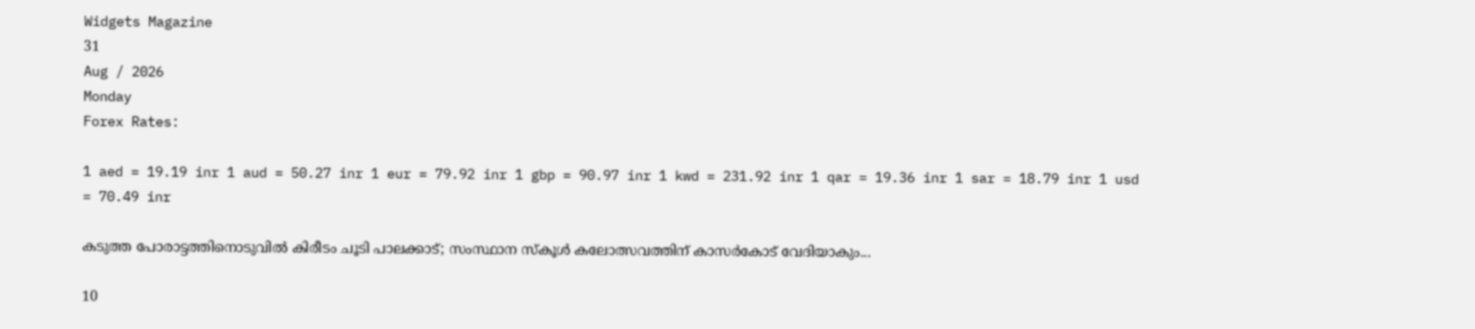Widgets Magazine
31
Aug / 2026
Monday
Forex Rates:

1 aed = 19.19 inr 1 aud = 50.27 inr 1 eur = 79.92 inr 1 gbp = 90.97 inr 1 kwd = 231.92 inr 1 qar = 19.36 inr 1 sar = 18.79 inr 1 usd = 70.49 inr

കടുത്ത പോരാട്ടത്തിനൊടുവിൽ കിരീടം ചൂടി പാലക്കാട്; സംസ്ഥാന സ്‌കൂള്‍ കലോത്സവത്തിന് കാസര്‍കോട് വേദിയാകും...

10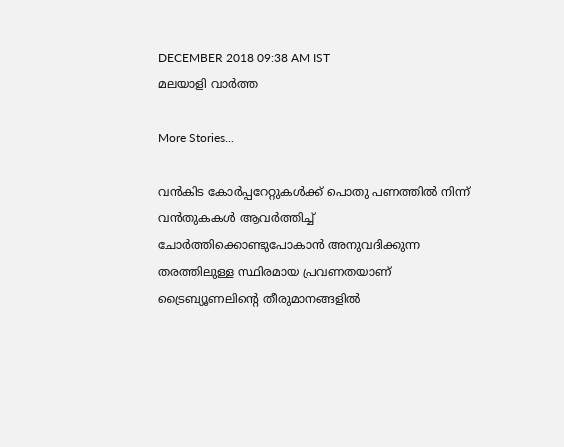DECEMBER 2018 09:38 AM IST
മലയാളി വാര്‍ത്ത

More Stories...

വൻകിട കോർപ്പറേറ്റുകൾക്ക് പൊതു പണത്തിൽ നിന്ന് വൻതുകകൾ ആവർത്തിച്ച് ചോർത്തിക്കൊണ്ടുപോകാൻ അനുവദിക്കുന്ന തരത്തിലുള്ള സ്ഥിരമായ പ്രവണതയാണ് ട്രൈബ്യൂണലിന്റെ തീരുമാനങ്ങളിൽ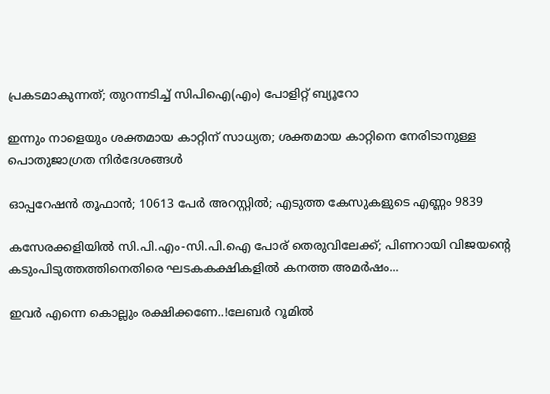പ്രകടമാകുന്നത്; തുറന്നടിച്ച് സിപിഐ(എം) പോളിറ്റ് ബ്യൂറോ

ഇന്നും നാളെയും ശക്തമായ കാറ്റിന് സാധ്യത; ശക്തമായ കാറ്റിനെ നേരിടാനുള്ള പൊതുജാഗ്രത നിർദേശങ്ങൾ

ഓപ്പറേഷന്‍ തൂഫാന്‍; 10613 പേർ അറസ്റ്റിൽ; എടുത്ത കേസുകളുടെ എണ്ണം 9839

കസേരക്കളിയിൽ സി.പി.എം-സി.പി.ഐ പോര് തെരുവിലേക്ക്; പിണറായി വിജയന്റെ കടുംപിടുത്തത്തിനെതിരെ ഘടകകക്ഷികളിൽ കനത്ത അമർഷം...

ഇവർ എന്നെ കൊല്ലും രക്ഷിക്കണേ..!ലേബർ റൂമിൽ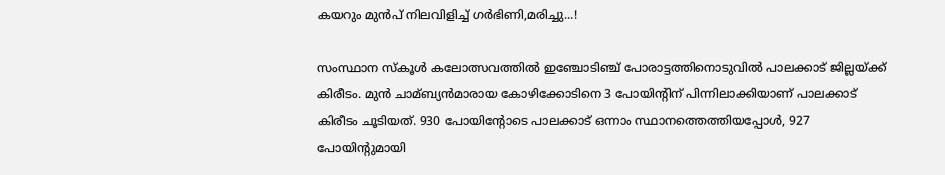കയറും മുൻപ് നിലവിളിച്ച് ഗർഭിണി,മരിച്ചു...!

സംസ്ഥാന സ്‌കൂള്‍ കലോത്സവത്തില്‍ ഇഞ്ചോടിഞ്ച് പോരാട്ടത്തിനൊടുവില്‍ പാലക്കാട് ജില്ലയ്ക്ക് കിരീടം. മുന്‍ ചാമ്ബ്യന്‍മാരായ കോഴിക്കോടിനെ 3 പോയിന്റിന് പിന്നിലാക്കിയാണ് പാലക്കാട് കിരീടം ചൂടിയത്. 930 പോയിന്റോടെ പാലക്കാട് ഒന്നാം സ്ഥാനത്തെത്തിയപ്പോള്‍, 927 പോയിന്റുമായി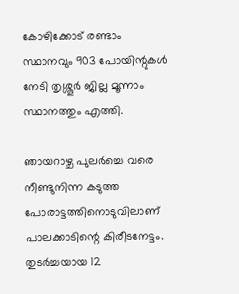കോഴിക്കോട് രണ്ടാം സ്ഥാനവും 903 പോയിന്റുകള്‍ നേടി തൃശ്ശൂര്‍ ജില്ല മൂന്നാം സ്ഥാനത്തും എത്തി.

ഞായറാഴ്ച പുലര്‍ച്ചെ വരെ നീണ്ടുനിന്ന കടുത്ത പോരാട്ടത്തിനൊടുവിലാണ് പാലക്കാടിന്റെ കിരീടനേട്ടം. തുടര്‍ച്ചയായ 12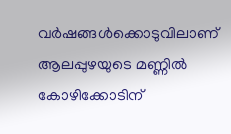വര്‍ഷങ്ങള്‍ക്കൊടുവിലാണ് ആലപ്പുഴയുടെ മണ്ണില്‍ കോഴിക്കോടിന്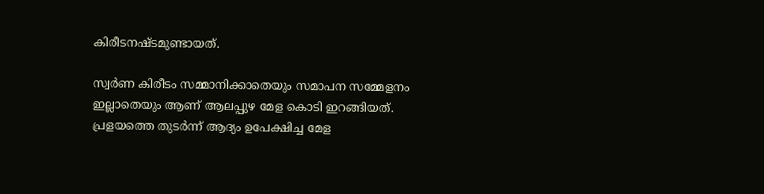കിരീടനഷ്ടമുണ്ടായത്.

സ്വര്‍ണ കിരീടം സമ്മാനിക്കാതെയും സമാപന സമ്മേളനം ഇല്ലാതെയും ആണ് ആലപ്പുഴ മേള കൊടി ഇറങ്ങിയത്. പ്രളയത്തെ തുടര്‍ന്ന് ആദ്യം ഉപേക്ഷിച്ച മേള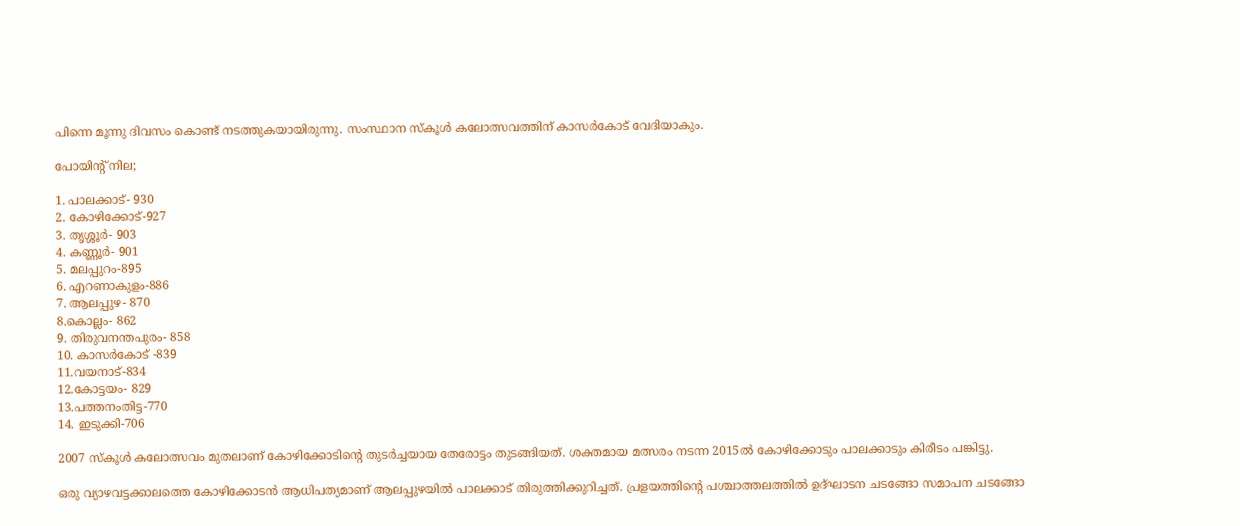പിന്നെ മൂന്നു ദിവസം കൊണ്ട് നടത്തുകയായിരുന്നു. സംസ്ഥാന സ്‌കൂള്‍ കലോത്സവത്തിന് കാസര്‍കോട് വേദിയാകും.

പോയിന്റ് നില;

1. പാലക്കാട്- 930
2. കോഴിക്കോട്-927
3. തൃശ്ശൂര്‍- 903
4. കണ്ണൂര്‍- 901
5. മലപ്പുറം-895
6. എറണാകുളം-886
7. ആലപ്പുഴ- 870
8.കൊല്ലം- 862
9. തിരുവനന്തപുരം- 858
10. കാസര്‍കോട് -839
11.വയനാട്-834
12.കോട്ടയം- 829
13.പത്തനംതിട്ട-770
14. ഇടുക്കി-706

2007 സ്കൂള്‍ കലോത്സവം മുതലാണ് കോ‍ഴിക്കോടിന്‍റെ തുടര്‍ച്ചയായ തേരോട്ടം തുടങ്ങിയത്. ശക്തമായ മത്സരം നടന്ന 2015ല്‍ കോ‍ഴിക്കോടും പാലക്കാടും കിരീടം പങ്കിട്ടു.

ഒരു വ്യാ‍ഴവട്ടക്കാലത്തെ കോ‍ഴിക്കോടന്‍ ആധിപത്യമാണ് ആലപ്പു‍ഴയില്‍ പാലക്കാട് തിരുത്തിക്കുറിച്ചത്. പ്രളയത്തിന്‍റെ പശ്ചാത്തലത്തില്‍ ഉദ്ഘാടന ചടങ്ങോ സമാപന ചടങ്ങോ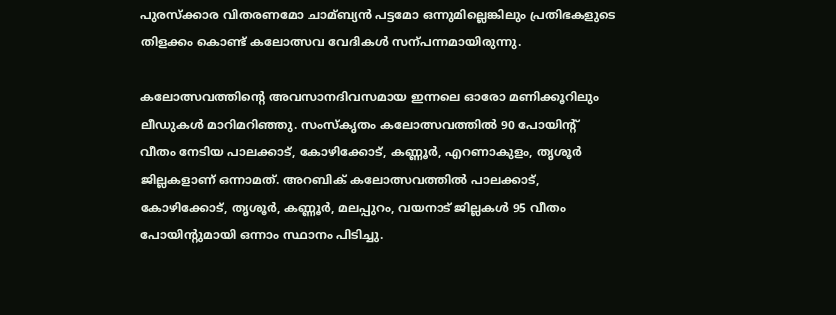പുരസ്ക്കാര വിതരണമോ ചാമ്ബ്യന്‍ പട്ടമോ ഒന്നുമില്ലെങ്കിലും പ്രതിഭകളുടെ തിളക്കം കൊണ്ട് കലോത്സവ വേദികള്‍ സന്പന്നമായിരുന്നു.

കലോത്സവത്തിന്റെ അവസാനദിവസമായ ഇന്നലെ ഓരോ മണിക്കൂറിലും ലീഡുകള്‍ മാറിമറിഞ്ഞു. സംസ്‌കൃതം കലോത്സവത്തില്‍ 90 പോയിന്റ് വീതം നേടിയ പാലക്കാട്, കോഴിക്കോട്, കണ്ണൂര്‍, എറണാകുളം, തൃശൂര്‍ ജില്ലകളാണ് ഒന്നാമത്. അറബിക് കലോത്സവത്തില്‍ പാലക്കാട്, കോഴിക്കോട്, തൃശൂര്‍, കണ്ണൂര്‍, മലപ്പുറം, വയനാട് ജില്ലകള്‍ 95 വീതം പോയിന്റുമായി ഒന്നാം സ്ഥാനം പിടിച്ചു.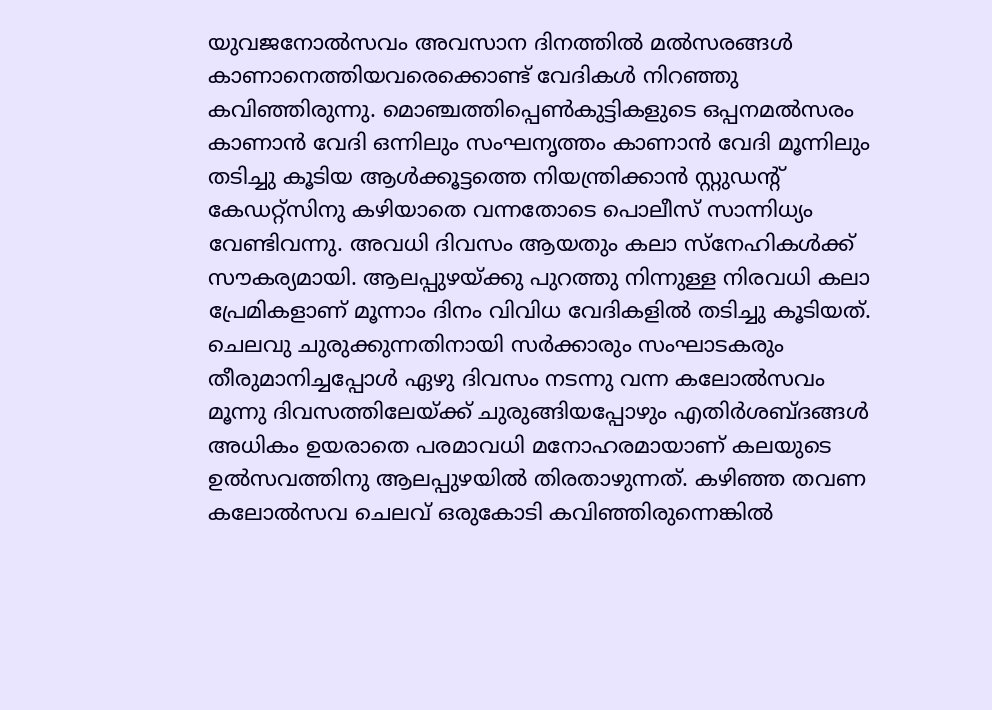യുവജനോൽസവം അവസാന ദിനത്തിൽ മൽസരങ്ങൾ കാണാനെത്തിയവരെക്കൊണ്ട് വേദികൾ നിറഞ്ഞു കവിഞ്ഞിരുന്നു. മൊഞ്ചത്തിപ്പെൺകുട്ടികളുടെ ഒപ്പനമൽസരം കാണാൻ വേദി ഒന്നിലും സംഘനൃത്തം കാണാൻ വേദി മൂന്നിലും തടിച്ചു കൂടിയ ആൾക്കൂട്ടത്തെ നിയന്ത്രിക്കാൻ സ്റ്റുഡന്റ് കേഡറ്റ്സിനു കഴിയാതെ വന്നതോടെ പൊലീസ് സാന്നിധ്യം വേണ്ടിവന്നു. അവധി ദിവസം ആയതും കലാ സ്നേഹികൾക്ക് സൗകര്യമായി. ആലപ്പുഴയ്ക്കു പുറത്തു നിന്നുള്ള നിരവധി കലാ പ്രേമികളാണ് മൂന്നാം ദിനം വിവിധ വേദികളിൽ തടിച്ചു കൂടിയത്. ചെലവു ചുരുക്കുന്നതിനായി സർക്കാരും സംഘാടകരും തീരുമാനിച്ചപ്പോൾ ഏഴു ദിവസം നടന്നു വന്ന കലോൽസവം മൂന്നു ദിവസത്തിലേയ്ക്ക് ചുരുങ്ങിയപ്പോഴും എതിർശബ്ദങ്ങൾ അധികം ഉയരാതെ പരമാവധി മനോഹരമായാണ് കലയുടെ ഉൽസവത്തിനു ആലപ്പുഴയിൽ തിരതാഴുന്നത്. കഴിഞ്ഞ തവണ കലോൽസവ ചെലവ് ഒരുകോടി കവിഞ്ഞിരുന്നെങ്കിൽ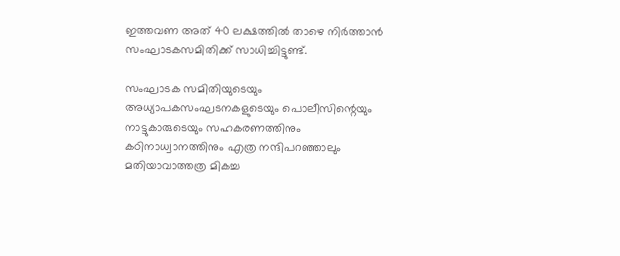ഇത്തവണ അത് 40 ലക്ഷത്തിൽ താഴെ നിർത്താൻ സംഘാടകസമിതിക്ക് സാധിച്ചിട്ടുണ്ട്.

സംഘാടക സമിതിയുടെയും അധ്യാപകസംഘടനകളുടെയും പൊലീസിന്റെയും നാട്ടുകാരുടെയും സഹകരണത്തിനും കഠിനാധ്വാനത്തിനും എത്ര നന്ദിപറഞ്ഞാലും മതിയാവാത്തത്ര മികച്ച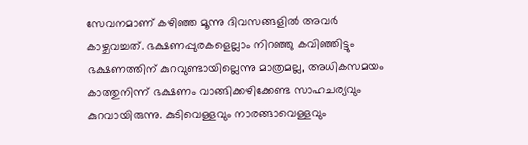സേവനമാണ് കഴിഞ്ഞ മൂന്നു ദിവസങ്ങളിൽ അവർ കാഴ്ചവച്ചത്. ഭക്ഷണപ്പുരകളെല്ലാം നിറഞ്ഞു കവിഞ്ഞിട്ടും ഭക്ഷണത്തിന് കുറവുണ്ടായില്ലെന്നു മാത്രമല്ല, അധികസമയം കാത്തുനിന്ന് ഭക്ഷണം വാങ്ങിക്കഴിക്കേണ്ട സാഹചര്യവും കുറവായിരുന്നു. കുടിവെള്ളവും നാരങ്ങാവെള്ളവും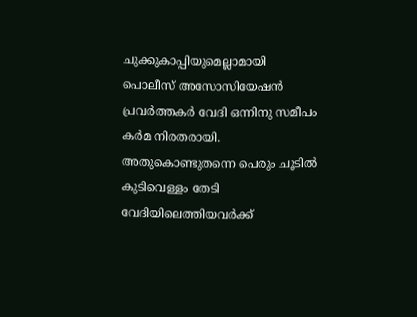ചുക്കുകാപ്പിയുമെല്ലാമായി പൊലീസ് അസോസിയേഷൻ പ്രവർത്തകർ വേദി ഒന്നിനു സമീപം കർമ നിരതരായി. അതുകൊണ്ടുതന്നെ പെരും ചൂടിൽ കുടിവെള്ളം തേടി വേദിയിലെത്തിയവർക്ക്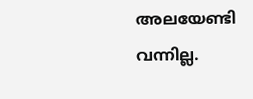അലയേണ്ടി വന്നില്ല.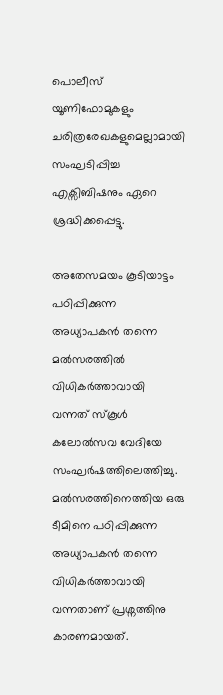പൊലീസ് യൂണിഫോമുകളും ചരിത്രരേഖകളുമെല്ലാമായി സംഘടിപ്പിച്ച എക്സിബിഷനും ഏറെ ശ്രദ്ധിക്കപ്പെട്ടു.

അതേസമയം കൂടിയാട്ടം പഠിപ്പിക്കുന്ന അധ്യാപകൻ തന്നെ മൽസരത്തിൽ വിധികർത്താവായി വന്നത് സ്കൂൾ കലോൽസവ വേദിയേ സംഘർഷത്തിലെത്തിച്ചു. മൽസരത്തിനെത്തിയ ഒരു ടീമിനെ പഠിപ്പിക്കുന്ന അധ്യാപകൻ തന്നെ വിധികർത്താവായി വന്നതാണ് പ്രശ്നത്തിനു കാരണമായത്.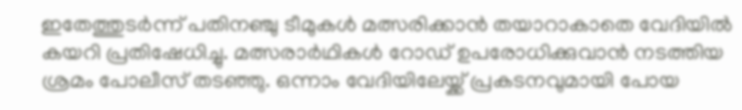ഇതേത്തുടർന്ന് പതിനഞ്ചു ടീമുകൾ മത്സരിക്കാൻ തയാറാകാതെ വേദിയിൽ കയറി പ്രതിഷേധിച്ചു. മത്സരാർഥികള്‍ റോഡ് ഉപരോധിക്കുവാൻ നടത്തിയ ശ്രമം പോലീസ് തടഞ്ഞു. ഒന്നാം വേദിയിലേയ്ക്ക് പ്രകടനവുമായി പോയ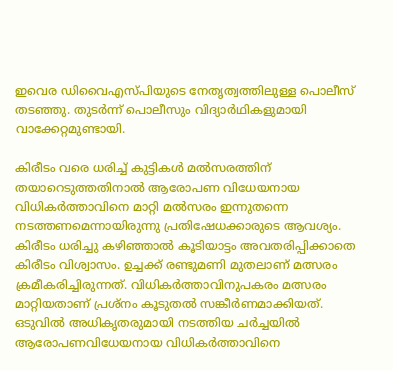ഇവെര ഡിവൈഎസ്പിയുടെ നേതൃത്വത്തിലുള്ള പൊലീസ് തടഞ്ഞു. തുടർന്ന് പൊലീസും വിദ്യാർഥികളുമായി വാക്കേറ്റമുണ്ടായി.

കിരീടം വരെ ധരിച്ച് കുട്ടികള്‍ മല്‍സരത്തിന് തയാറെടുത്തതിനാല്‍ ആരോപണ വിധേയനായ വിധികർത്താവിനെ മാറ്റി മല്‍സരം ഇന്നുതന്നെ നടത്തണമെന്നായിരുന്നു പ്രതിഷേധക്കാരുടെ ആവശ്യം. കിരീടം ധരിച്ചു കഴിഞ്ഞാല്‍ കൂടിയാട്ടം അവതരിപ്പിക്കാതെ കിരീടം വിശ്വാസം. ഉച്ചക്ക് രണ്ടുമണി മുതലാണ് മത്സരം ക്രമീകരിച്ചിരുന്നത്. വിധികർത്താവിനുപകരം മത്സരം മാറ്റിയതാണ് പ്രശ്നം കൂടുതൽ സങ്കീർണമാക്കിയത്. ഒടുവിൽ അധികൃതരുമായി നടത്തിയ ചർച്ചയിൽ ആരോപണവിധേയനായ വിധികർത്താവിനെ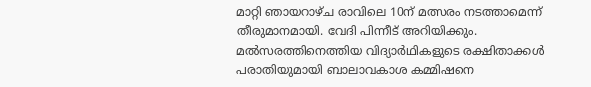മാറ്റി ഞായറാഴ്ച രാവിലെ 10ന് മത്സരം നടത്താമെന്ന് തീരുമാനമായി. വേദി പിന്നീട് അറിയിക്കും. മൽസരത്തിനെത്തിയ വിദ്യാർഥികളുടെ രക്ഷിതാക്കൾ പരാതിയുമായി ബാലാവകാശ കമ്മിഷനെ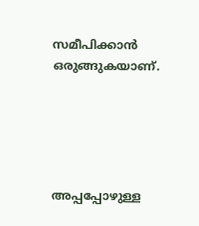സമീപിക്കാൻ ഒരുങ്ങുകയാണ്.





അപ്പപ്പോഴുള്ള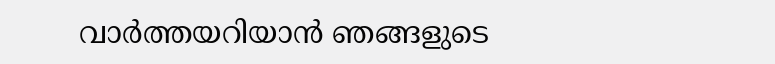വാര്‍ത്തയറിയാന്‍ ഞങ്ങളുടെ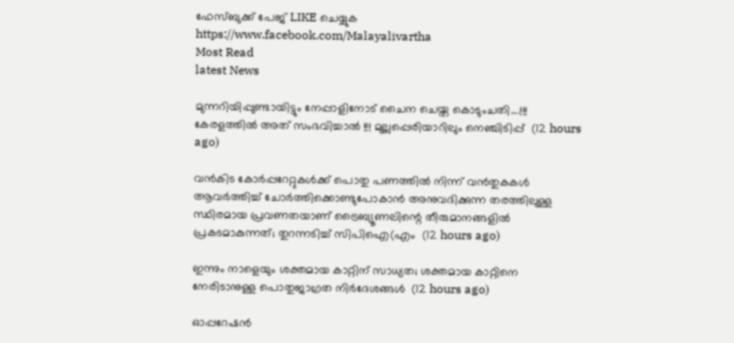ഫേസ്‌ബുക്ക്‌ പേജ് LIKE ചെയ്യുക
https://www.facebook.com/Malayalivartha
Most Read
latest News

മുന്നറിയിപ്പുണ്ടായിട്ടും നേപ്പാളിനോട് ചൈന ചെയ്ത കൊടുംചതി....!!! കേരളത്തിൽ അത് സംഭവിച്ചാൽ !!! മുല്ലപ്പെരിയാറിലും നെഞ്ചിടിപ്പ്  (12 hours ago)

വൻകിട കോർപ്പറേറ്റുകൾക്ക് പൊതു പണത്തിൽ നിന്ന് വൻതുകകൾ ആവർത്തിച്ച് ചോർത്തിക്കൊണ്ടുപോകാൻ അനുവദിക്കുന്ന തരത്തിലുള്ള സ്ഥിരമായ പ്രവണതയാണ് ട്രൈബ്യൂണലിന്റെ തീരുമാനങ്ങളിൽ പ്രകടമാകുന്നത്; തുറന്നടിച്ച് സിപിഐ(എം  (12 hours ago)

ഇന്നും നാളെയും ശക്തമായ കാറ്റിന് സാധ്യത; ശക്തമായ കാറ്റിനെ നേരിടാനുള്ള പൊതുജാഗ്രത നിർദേശങ്ങൾ  (12 hours ago)

ഓപ്പറേഷന്‍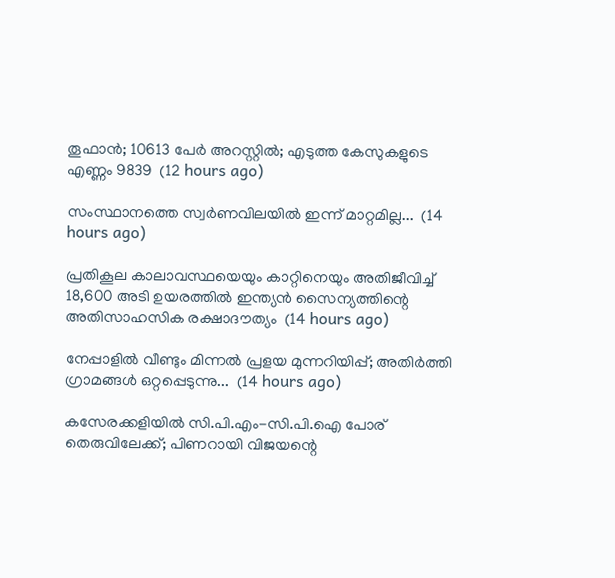തൂഫാന്‍; 10613 പേർ അറസ്റ്റിൽ; എടുത്ത കേസുകളുടെ എണ്ണം 9839  (12 hours ago)

സംസ്ഥാനത്തെ സ്വർണവിലയിൽ ഇന്ന് മാറ്റമില്ല...  (14 hours ago)

പ്രതികൂല കാലാവസ്ഥയെയും കാറ്റിനെയും അതിജീവിച്ച് 18,600 അടി ഉയരത്തിൽ ഇന്ത്യൻ സൈന്യത്തിന്റെ അതിസാഹസിക രക്ഷാദൗത്യം  (14 hours ago)

നേപ്പാളിൽ വീണ്ടും മിന്നൽ പ്രളയ മുന്നറിയിപ്പ്; അതിർത്തി ഗ്രാമങ്ങൾ ഒറ്റപ്പെടുന്നു...  (14 hours ago)

കസേരക്കളിയിൽ സി.പി.എം-സി.പി.ഐ പോര് തെരുവിലേക്ക്; പിണറായി വിജയന്റെ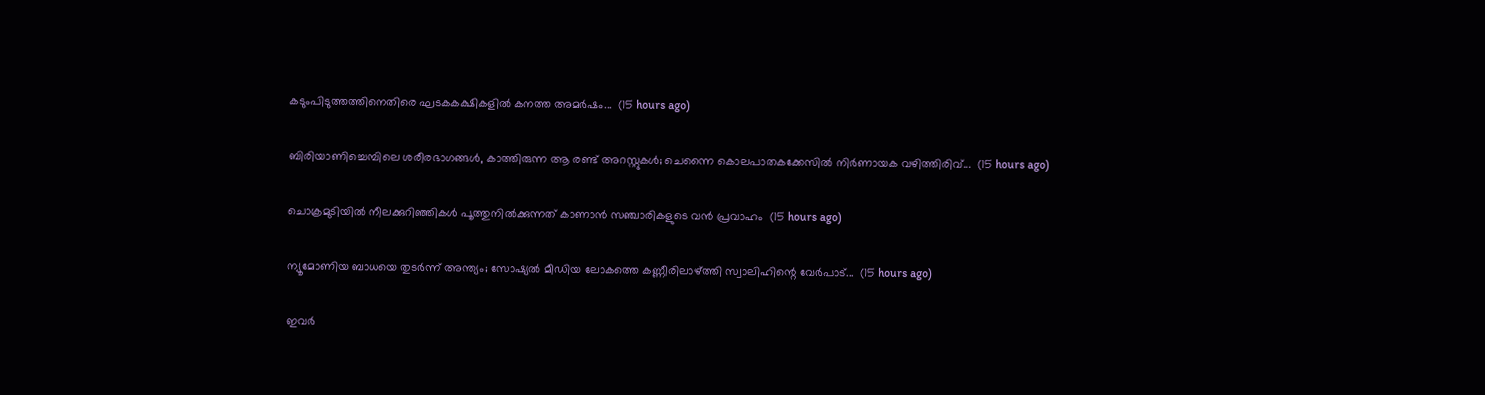കടുംപിടുത്തത്തിനെതിരെ ഘടകകക്ഷികളിൽ കനത്ത അമർഷം...  (15 hours ago)

ബിരിയാണിച്ചെമ്പിലെ ശരീരഭാഗങ്ങൾ, കാത്തിരുന്ന ആ രണ്ട് അറസ്റ്റുകൾ; ചെന്നൈ കൊലപാതകക്കേസിൽ നിർണായക വഴിത്തിരിവ്...  (15 hours ago)

ചൊക്രമുടിയിൽ നീലക്കുറിഞ്ഞികൾ പൂത്തുനിൽക്കുന്നത് കാണാൻ സഞ്ചാരികളുടെ വൻ പ്രവാഹം  (15 hours ago)

ന്യൂമോണിയ ബാധയെ തുടർന്ന് അന്ത്യം; സോഷ്യൽ മീഡിയ ലോകത്തെ കണ്ണീരിലാഴ്ത്തി സ്വാലിഹിന്റെ വേർപാട്...  (15 hours ago)

ഇവർ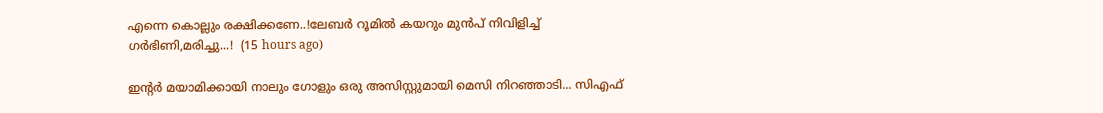എന്നെ കൊല്ലും രക്ഷിക്കണേ..!ലേബർ റൂമിൽ കയറും മുൻപ് നിവിളിച്ച് ഗർഭിണി,മരിച്ചു...!  (15 hours ago)

ഇന്റർ മയാമിക്കായി നാലും ഗോളും ഒരു അസിസ്റ്റുമായി മെസി നിറഞ്ഞാടി... സിഎഫ്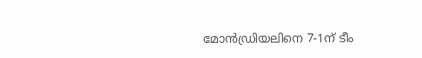മോൻഡ്രിയലിനെ 7-1ന് ടീം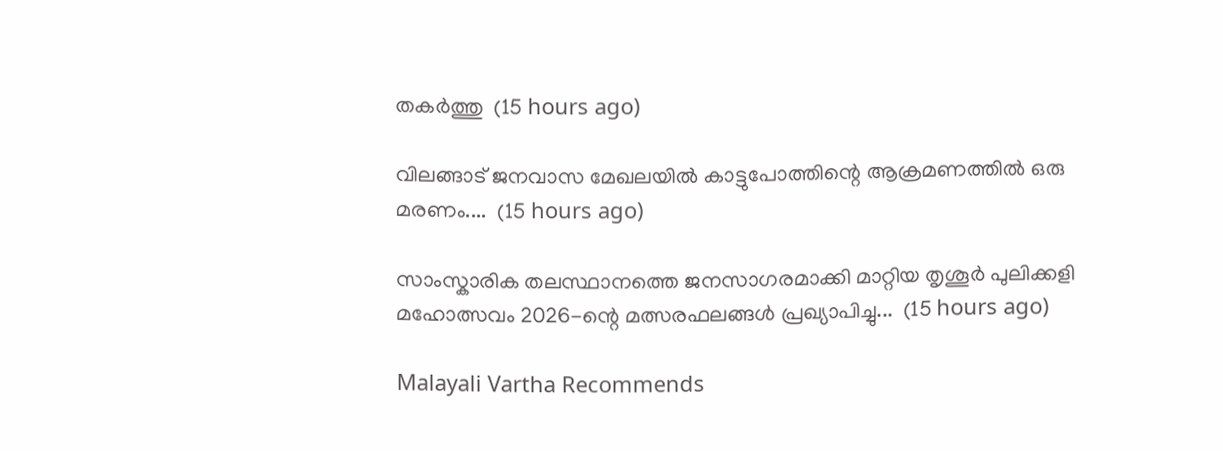തകർത്തു  (15 hours ago)

വിലങ്ങാട് ജനവാസ മേഖലയിൽ കാട്ടുപോത്തിന്റെ ആക്രമണത്തിൽ ഒരു മരണം....  (15 hours ago)

സാംസ്കാരിക തലസ്ഥാനത്തെ ജനസാഗരമാക്കി മാറ്റിയ തൃശൂർ പുലിക്കളി മഹോത്സവം 2026-ന്റെ മത്സരഫലങ്ങൾ പ്രഖ്യാപിച്ചു...  (15 hours ago)

Malayali Vartha Recommends